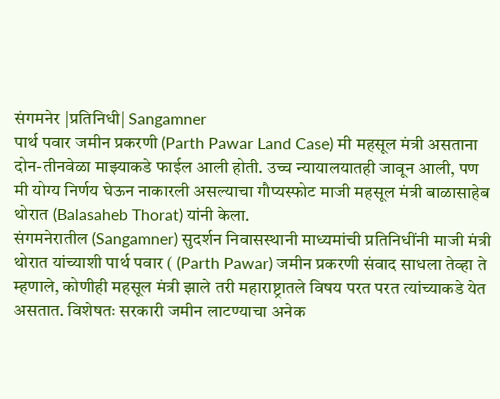संगमनेर |प्रतिनिधी| Sangamner
पार्थ पवार जमीन प्रकरणी (Parth Pawar Land Case) मी महसूल मंत्री असताना दोन-तीनवेळा माझ्याकडे फाईल आली होती. उच्च न्यायालयातही जावून आली, पण मी योग्य निर्णय घेऊन नाकारली असल्याचा गौप्यस्फोट माजी महसूल मंत्री बाळासाहेब थोरात (Balasaheb Thorat) यांनी केला.
संगमनेरातील (Sangamner) सुदर्शन निवासस्थानी माध्यमांची प्रतिनिधींनी माजी मंत्री थोरात यांच्याशी पार्थ पवार ( (Parth Pawar) जमीन प्रकरणी संवाद साधला तेव्हा ते म्हणाले, कोणीही महसूल मंत्री झाले तरी महाराष्ट्रातले विषय परत परत त्यांच्याकडे येत असतात. विशेषतः सरकारी जमीन लाटण्याचा अनेक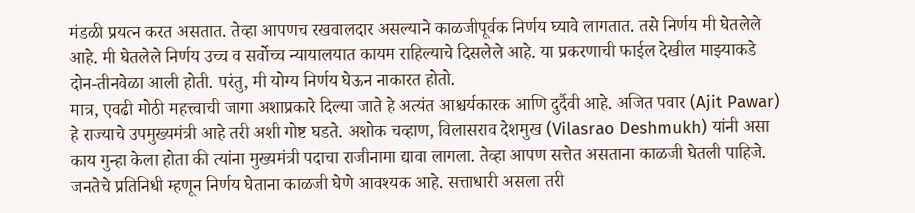मंडळी प्रयत्न करत असतात. तेव्हा आपणच रखवालदार असल्याने काळजीपूर्वक निर्णय घ्यावे लागतात. तसे निर्णय मी घेतलेले आहे. मी घेतलेले निर्णय उच्च व सर्वोच्च न्यायालयात कायम राहिल्याचे दिसलेले आहे. या प्रकरणाची फाईल देखील माझ्याकडे दोन-तीनवेळा आली होती. परंतु, मी योग्य निर्णय घेऊन नाकारत होतो.
मात्र, एवढी मोठी महत्त्वाची जागा अशाप्रकारे दिल्या जाते हे अत्यंत आश्चर्यकारक आणि दुर्दैवी आहे. अजित पवार (Ajit Pawar) हे राज्याचे उपमुख्यमंत्री आहे तरी अशी गोष्ट घडते. अशोक चव्हाण, विलासराव देशमुख (Vilasrao Deshmukh) यांनी असा काय गुन्हा केला होता की त्यांना मुख्यमंत्री पदाचा राजीनामा द्यावा लागला. तेव्हा आपण सत्तेत असताना काळजी घेतली पाहिजे. जनतेचे प्रतिनिधी म्हणून निर्णय घेताना काळजी घेणे आवश्यक आहे. सत्ताधारी असला तरी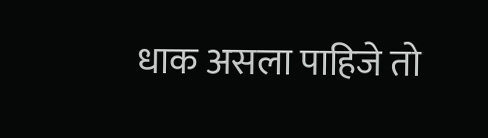धाक असला पाहिजे तो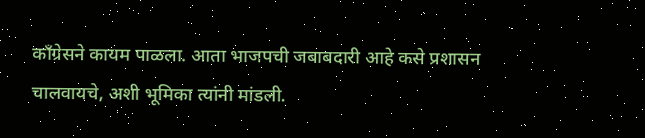काँग्रेसने कायम पाळला. आता भाजपची जबाबदारी आहे कसे प्रशासन चालवायचे, अशी भूमिका त्यांनी मांडली.